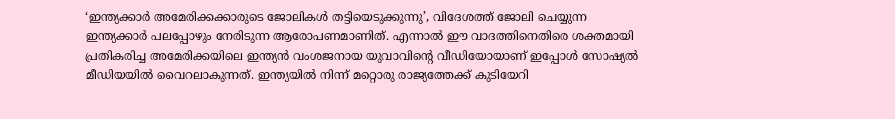‘ഇന്ത്യക്കാർ അമേരിക്കക്കാരുടെ ജോലികൾ തട്ടിയെടുക്കുന്നു’, വിദേശത്ത് ജോലി ചെയ്യുന്ന ഇന്ത്യക്കാർ പലപ്പോഴും നേരിടുന്ന ആരോപണമാണിത്. എന്നാൽ ഈ വാദത്തിനെതിരെ ശക്തമായി പ്രതികരിച്ച അമേരിക്കയിലെ ഇന്ത്യൻ വംശജനായ യുവാവിന്റെ വീഡിയോയാണ് ഇപ്പോൾ സോഷ്യൽ മീഡിയയിൽ വൈറലാകുന്നത്. ഇന്ത്യയിൽ നിന്ന് മറ്റൊരു രാജ്യത്തേക്ക് കുടിയേറി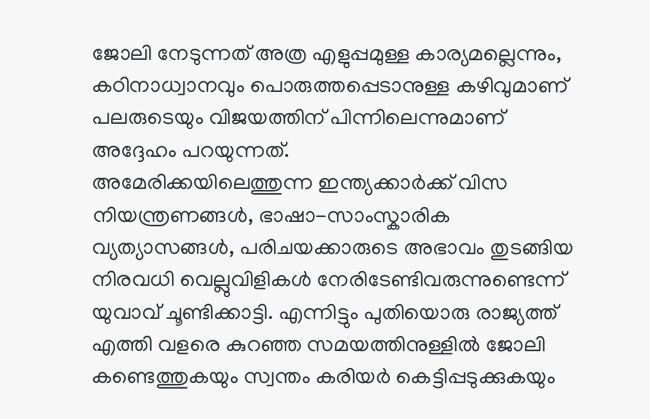ജോലി നേടുന്നത് അത്ര എളുപ്പമുള്ള കാര്യമല്ലെന്നും, കഠിനാധ്വാനവും പൊരുത്തപ്പെടാനുള്ള കഴിവുമാണ് പലരുടെയും വിജയത്തിന് പിന്നിലെന്നുമാണ് അദ്ദേഹം പറയുന്നത്.
അമേരിക്കയിലെത്തുന്ന ഇന്ത്യക്കാർക്ക് വിസ നിയന്ത്രണങ്ങൾ, ഭാഷാ-സാംസ്കാരിക വ്യത്യാസങ്ങൾ, പരിചയക്കാരുടെ അഭാവം തുടങ്ങിയ നിരവധി വെല്ലുവിളികൾ നേരിടേണ്ടിവരുന്നുണ്ടെന്ന് യുവാവ് ചൂണ്ടിക്കാട്ടി. എന്നിട്ടും പുതിയൊരു രാജ്യത്ത് എത്തി വളരെ കുറഞ്ഞ സമയത്തിനുള്ളിൽ ജോലി കണ്ടെത്തുകയും സ്വന്തം കരിയർ കെട്ടിപ്പടുക്കുകയും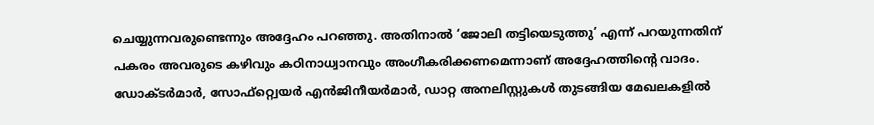ചെയ്യുന്നവരുണ്ടെന്നും അദ്ദേഹം പറഞ്ഞു. അതിനാൽ ‘ജോലി തട്ടിയെടുത്തു’ എന്ന് പറയുന്നതിന് പകരം അവരുടെ കഴിവും കഠിനാധ്വാനവും അംഗീകരിക്കണമെന്നാണ് അദ്ദേഹത്തിന്റെ വാദം.
ഡോക്ടർമാർ, സോഫ്റ്റ്വെയർ എൻജിനീയർമാർ, ഡാറ്റ അനലിസ്റ്റുകൾ തുടങ്ങിയ മേഖലകളിൽ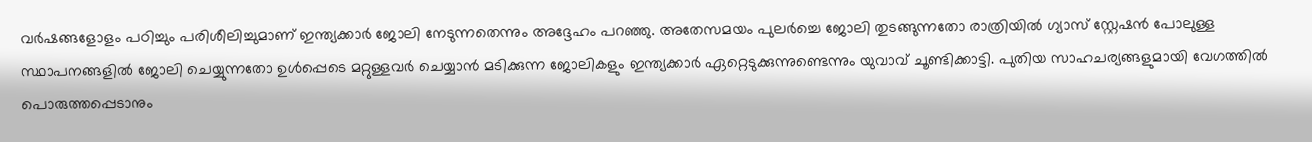വർഷങ്ങളോളം പഠിച്ചും പരിശീലിച്ചുമാണ് ഇന്ത്യക്കാർ ജോലി നേടുന്നതെന്നും അദ്ദേഹം പറഞ്ഞു. അതേസമയം പുലർച്ചെ ജോലി തുടങ്ങുന്നതോ രാത്രിയിൽ ഗ്യാസ് സ്റ്റേഷൻ പോലുള്ള സ്ഥാപനങ്ങളിൽ ജോലി ചെയ്യുന്നതോ ഉൾപ്പെടെ മറ്റുള്ളവർ ചെയ്യാൻ മടിക്കുന്ന ജോലികളും ഇന്ത്യക്കാർ ഏറ്റെടുക്കുന്നുണ്ടെന്നും യുവാവ് ചൂണ്ടിക്കാട്ടി. പുതിയ സാഹചര്യങ്ങളുമായി വേഗത്തിൽ പൊരുത്തപ്പെടാനും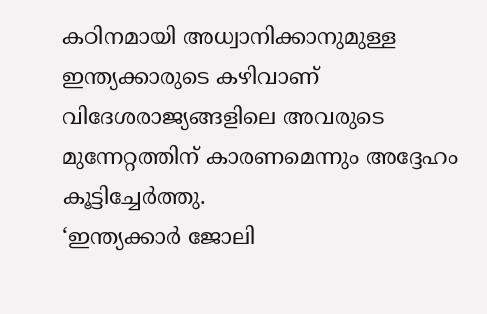കഠിനമായി അധ്വാനിക്കാനുമുള്ള ഇന്ത്യക്കാരുടെ കഴിവാണ് വിദേശരാജ്യങ്ങളിലെ അവരുടെ മുന്നേറ്റത്തിന് കാരണമെന്നും അദ്ദേഹം കൂട്ടിച്ചേർത്തു.
‘ഇന്ത്യക്കാർ ജോലി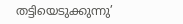തട്ടിയെടുക്കുന്നു’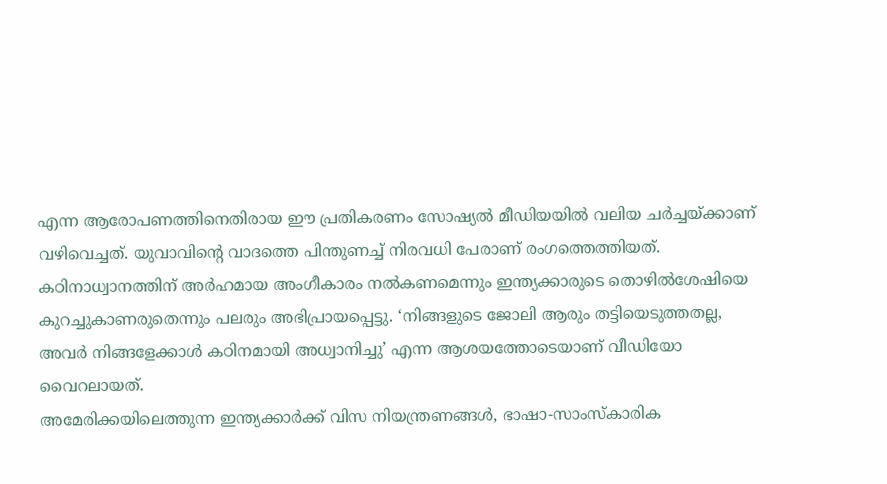എന്ന ആരോപണത്തിനെതിരായ ഈ പ്രതികരണം സോഷ്യൽ മീഡിയയിൽ വലിയ ചർച്ചയ്ക്കാണ് വഴിവെച്ചത്. യുവാവിന്റെ വാദത്തെ പിന്തുണച്ച് നിരവധി പേരാണ് രംഗത്തെത്തിയത്. കഠിനാധ്വാനത്തിന് അർഹമായ അംഗീകാരം നൽകണമെന്നും ഇന്ത്യക്കാരുടെ തൊഴിൽശേഷിയെ കുറച്ചുകാണരുതെന്നും പലരും അഭിപ്രായപ്പെട്ടു. ‘നിങ്ങളുടെ ജോലി ആരും തട്ടിയെടുത്തതല്ല, അവർ നിങ്ങളേക്കാൾ കഠിനമായി അധ്വാനിച്ചു’ എന്ന ആശയത്തോടെയാണ് വീഡിയോ വൈറലായത്.
അമേരിക്കയിലെത്തുന്ന ഇന്ത്യക്കാർക്ക് വിസ നിയന്ത്രണങ്ങൾ, ഭാഷാ-സാംസ്കാരിക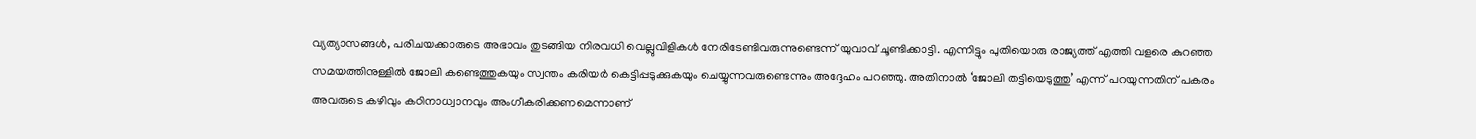വ്യത്യാസങ്ങൾ, പരിചയക്കാരുടെ അഭാവം തുടങ്ങിയ നിരവധി വെല്ലുവിളികൾ നേരിടേണ്ടിവരുന്നുണ്ടെന്ന് യുവാവ് ചൂണ്ടിക്കാട്ടി. എന്നിട്ടും പുതിയൊരു രാജ്യത്ത് എത്തി വളരെ കുറഞ്ഞ സമയത്തിനുള്ളിൽ ജോലി കണ്ടെത്തുകയും സ്വന്തം കരിയർ കെട്ടിപ്പടുക്കുകയും ചെയ്യുന്നവരുണ്ടെന്നും അദ്ദേഹം പറഞ്ഞു. അതിനാൽ ‘ജോലി തട്ടിയെടുത്തു’ എന്ന് പറയുന്നതിന് പകരം അവരുടെ കഴിവും കഠിനാധ്വാനവും അംഗീകരിക്കണമെന്നാണ്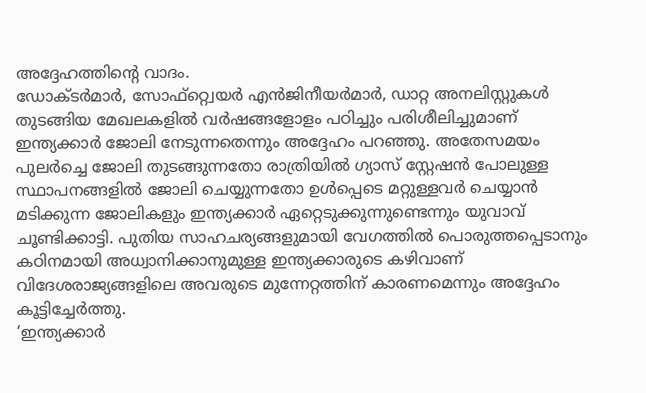അദ്ദേഹത്തിന്റെ വാദം.
ഡോക്ടർമാർ, സോഫ്റ്റ്വെയർ എൻജിനീയർമാർ, ഡാറ്റ അനലിസ്റ്റുകൾ തുടങ്ങിയ മേഖലകളിൽ വർഷങ്ങളോളം പഠിച്ചും പരിശീലിച്ചുമാണ് ഇന്ത്യക്കാർ ജോലി നേടുന്നതെന്നും അദ്ദേഹം പറഞ്ഞു. അതേസമയം പുലർച്ചെ ജോലി തുടങ്ങുന്നതോ രാത്രിയിൽ ഗ്യാസ് സ്റ്റേഷൻ പോലുള്ള സ്ഥാപനങ്ങളിൽ ജോലി ചെയ്യുന്നതോ ഉൾപ്പെടെ മറ്റുള്ളവർ ചെയ്യാൻ മടിക്കുന്ന ജോലികളും ഇന്ത്യക്കാർ ഏറ്റെടുക്കുന്നുണ്ടെന്നും യുവാവ് ചൂണ്ടിക്കാട്ടി. പുതിയ സാഹചര്യങ്ങളുമായി വേഗത്തിൽ പൊരുത്തപ്പെടാനും കഠിനമായി അധ്വാനിക്കാനുമുള്ള ഇന്ത്യക്കാരുടെ കഴിവാണ് വിദേശരാജ്യങ്ങളിലെ അവരുടെ മുന്നേറ്റത്തിന് കാരണമെന്നും അദ്ദേഹം കൂട്ടിച്ചേർത്തു.
‘ഇന്ത്യക്കാർ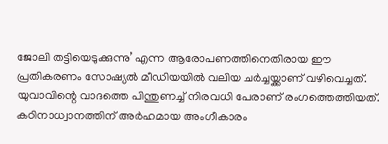ജോലി തട്ടിയെടുക്കുന്നു’ എന്ന ആരോപണത്തിനെതിരായ ഈ പ്രതികരണം സോഷ്യൽ മീഡിയയിൽ വലിയ ചർച്ചയ്ക്കാണ് വഴിവെച്ചത്. യുവാവിന്റെ വാദത്തെ പിന്തുണച്ച് നിരവധി പേരാണ് രംഗത്തെത്തിയത്. കഠിനാധ്വാനത്തിന് അർഹമായ അംഗീകാരം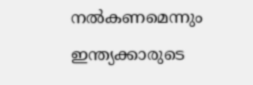നൽകണമെന്നും ഇന്ത്യക്കാരുടെ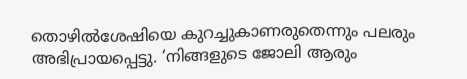തൊഴിൽശേഷിയെ കുറച്ചുകാണരുതെന്നും പലരും അഭിപ്രായപ്പെട്ടു. ‘നിങ്ങളുടെ ജോലി ആരും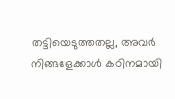തട്ടിയെടുത്തതല്ല, അവർ നിങ്ങളേക്കാൾ കഠിനമായി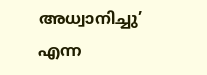അധ്വാനിച്ചു’ എന്ന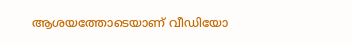ആശയത്തോടെയാണ് വീഡിയോ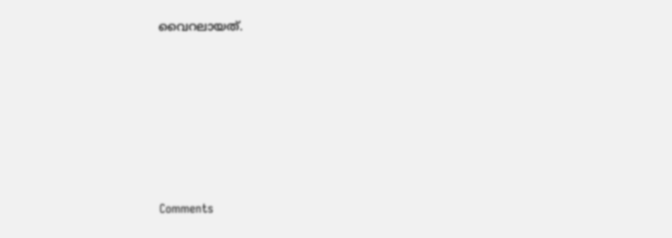വൈറലായത്.







Comments